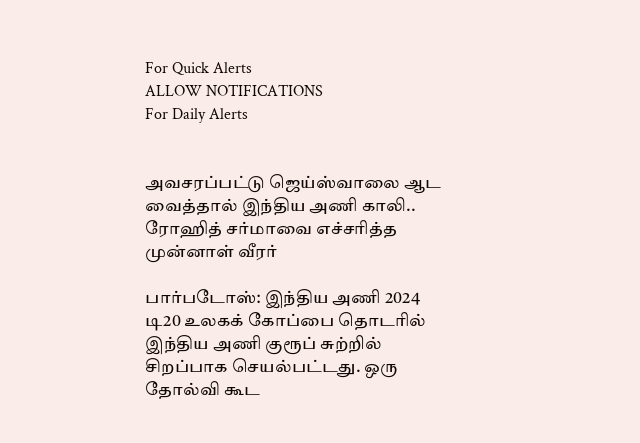For Quick Alerts
ALLOW NOTIFICATIONS
For Daily Alerts


அவசரப்பட்டு ஜெய்ஸ்வாலை ஆட வைத்தால் இந்திய அணி காலி.. ரோஹித் சர்மாவை எச்சரித்த முன்னாள் வீரர்

பார்படோஸ்: இந்திய அணி 2024 டி20 உலகக் கோப்பை தொடரில் இந்திய அணி குரூப் சுற்றில் சிறப்பாக செயல்பட்டது. ஒரு தோல்வி கூட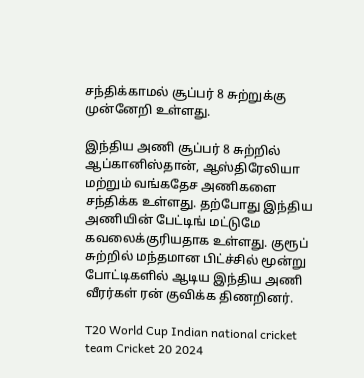சந்திக்காமல் சூப்பர் 8 சுற்றுக்கு முன்னேறி உள்ளது.

இந்திய அணி சூப்பர் 8 சுற்றில் ஆப்கானிஸ்தான், ஆஸ்திரேலியா மற்றும் வங்கதேச அணிகளை சந்திக்க உள்ளது. தற்போது இந்திய அணியின் பேட்டிங் மட்டுமே கவலைக்குரியதாக உள்ளது. குரூப் சுற்றில் மந்தமான பிட்ச்சில் மூன்று போட்டிகளில் ஆடிய இந்திய அணி வீரர்கள் ரன் குவிக்க திணறினர்.

T20 World Cup Indian national cricket team Cricket 20 2024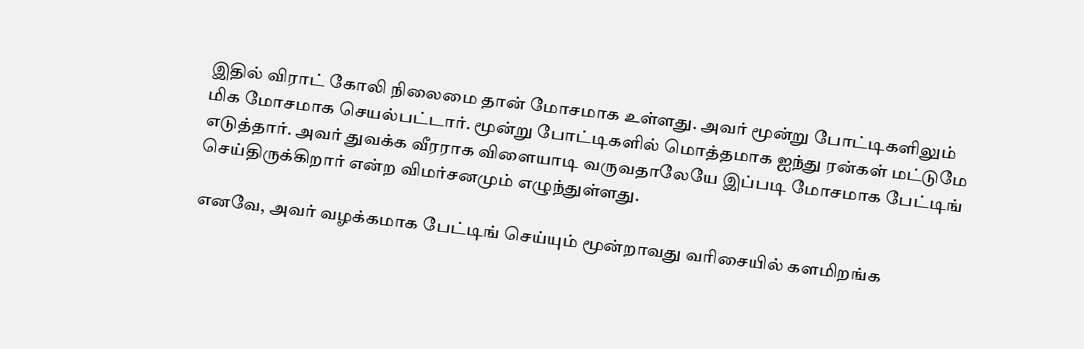இதில் விராட் கோலி நிலைமை தான் மோசமாக உள்ளது. அவர் மூன்று போட்டிகளிலும் மிக மோசமாக செயல்பட்டார். மூன்று போட்டிகளில் மொத்தமாக ஐந்து ரன்கள் மட்டுமே எடுத்தார். அவர் துவக்க வீரராக விளையாடி வருவதாலேயே இப்படி மோசமாக பேட்டிங் செய்திருக்கிறார் என்ற விமர்சனமும் எழுந்துள்ளது.

எனவே, அவர் வழக்கமாக பேட்டிங் செய்யும் மூன்றாவது வரிசையில் களமிறங்க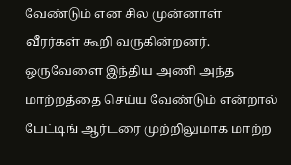வேண்டும் என சில முன்னாள் வீரர்கள் கூறி வருகின்றனர். ஒருவேளை இந்திய அணி அந்த மாற்றத்தை செய்ய வேண்டும் என்றால் பேட்டிங் ஆர்டரை முற்றிலுமாக மாற்ற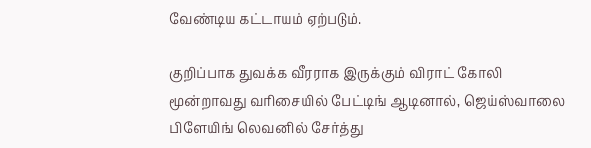வேண்டிய கட்டாயம் ஏற்படும்.

குறிப்பாக துவக்க வீரராக இருக்கும் விராட் கோலி மூன்றாவது வரிசையில் பேட்டிங் ஆடினால், ஜெய்ஸ்வாலை பிளேயிங் லெவனில் சேர்த்து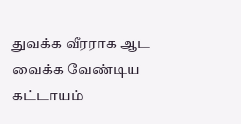துவக்க வீரராக ஆட வைக்க வேண்டிய கட்டாயம்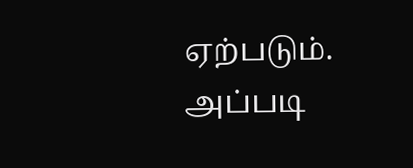ஏற்படும். அப்படி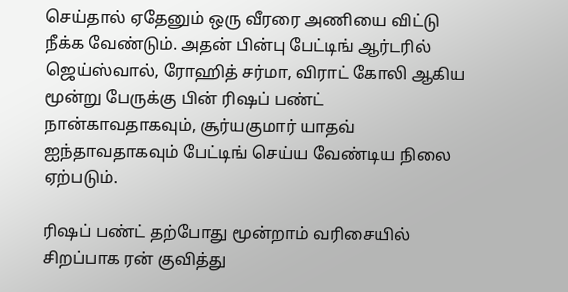செய்தால் ஏதேனும் ஒரு வீரரை அணியை விட்டு நீக்க வேண்டும். அதன் பின்பு பேட்டிங் ஆர்டரில் ஜெய்ஸ்வால், ரோஹித் சர்மா, விராட் கோலி ஆகிய மூன்று பேருக்கு பின் ரிஷப் பண்ட் நான்காவதாகவும், சூர்யகுமார் யாதவ் ஐந்தாவதாகவும் பேட்டிங் செய்ய வேண்டிய நிலை ஏற்படும்.

ரிஷப் பண்ட் தற்போது மூன்றாம் வரிசையில் சிறப்பாக ரன் குவித்து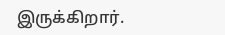இருக்கிறார்.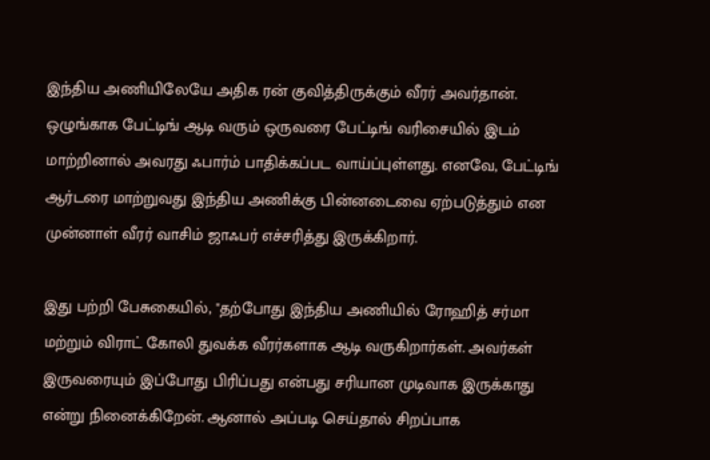இந்திய அணியிலேயே அதிக ரன் குவித்திருக்கும் வீரர் அவர்தான். ஒழுங்காக பேட்டிங் ஆடி வரும் ஒருவரை பேட்டிங் வரிசையில் இடம் மாற்றினால் அவரது ஃபார்ம் பாதிக்கப்பட வாய்ப்புள்ளது. எனவே, பேட்டிங் ஆர்டரை மாற்றுவது இந்திய அணிக்கு பின்னடைவை ஏற்படுத்தும் என முன்னாள் வீரர் வாசிம் ஜாஃபர் எச்சரித்து இருக்கிறார்.

இது பற்றி பேசுகையில், "தற்போது இந்திய அணியில் ரோஹித் சர்மா மற்றும் விராட் கோலி துவக்க வீரர்களாக ஆடி வருகிறார்கள். அவர்கள் இருவரையும் இப்போது பிரிப்பது என்பது சரியான முடிவாக இருக்காது என்று நினைக்கிறேன். ஆனால் அப்படி செய்தால் சிறப்பாக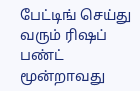பேட்டிங் செய்து வரும் ரிஷப் பண்ட் மூன்றாவது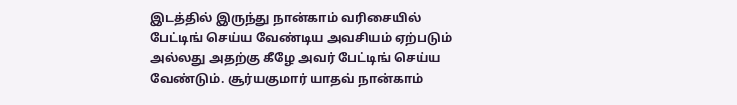இடத்தில் இருந்து நான்காம் வரிசையில் பேட்டிங் செய்ய வேண்டிய அவசியம் ஏற்படும் அல்லது அதற்கு கீழே அவர் பேட்டிங் செய்ய வேண்டும். சூர்யகுமார் யாதவ் நான்காம்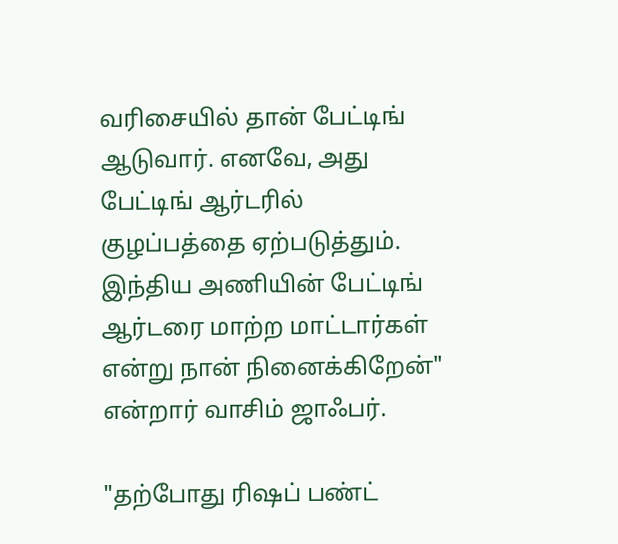வரிசையில் தான் பேட்டிங் ஆடுவார். எனவே, அது பேட்டிங் ஆர்டரில் குழப்பத்தை ஏற்படுத்தும். இந்திய அணியின் பேட்டிங் ஆர்டரை மாற்ற மாட்டார்கள் என்று நான் நினைக்கிறேன்" என்றார் வாசிம் ஜாஃபர்.

"தற்போது ரிஷப் பண்ட்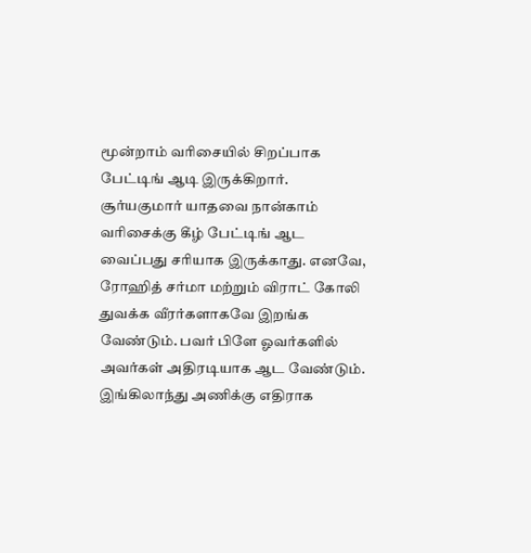மூன்றாம் வரிசையில் சிறப்பாக பேட்டிங் ஆடி இருக்கிறார். சூர்யகுமார் யாதவை நான்காம் வரிசைக்கு கீழ் பேட்டிங் ஆட வைப்பது சரியாக இருக்காது. எனவே, ரோஹித் சர்மா மற்றும் விராட் கோலி துவக்க வீரர்களாகவே இறங்க வேண்டும். பவர் பிளே ஓவர்களில் அவர்கள் அதிரடியாக ஆட வேண்டும். இங்கிலாந்து அணிக்கு எதிராக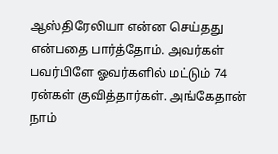ஆஸ்திரேலியா என்ன செய்தது என்பதை பார்த்தோம். அவர்கள் பவர்பிளே ஓவர்களில் மட்டும் 74 ரன்கள் குவித்தார்கள். அங்கேதான் நாம்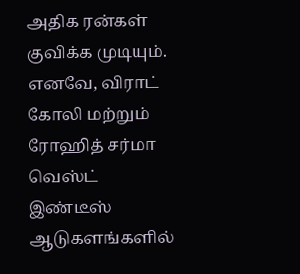அதிக ரன்கள் குவிக்க முடியும். எனவே, விராட் கோலி மற்றும் ரோஹித் சர்மா வெஸ்ட் இண்டீஸ் ஆடுகளங்களில்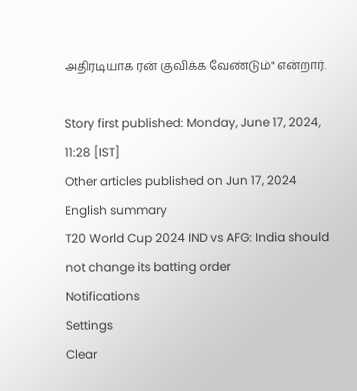அதிரடியாக ரன் குவிக்க வேண்டும்" என்றார்.

Story first published: Monday, June 17, 2024, 11:28 [IST]
Other articles published on Jun 17, 2024
English summary
T20 World Cup 2024 IND vs AFG: India should not change its batting order
Notifications
Settings
Clear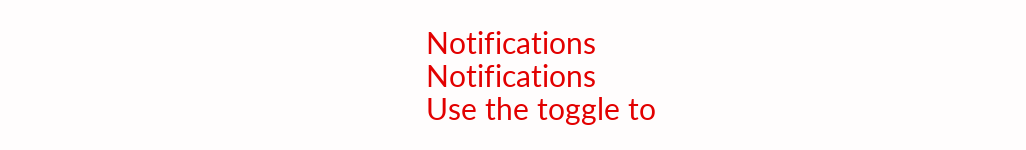Notifications
Notifications
Use the toggle to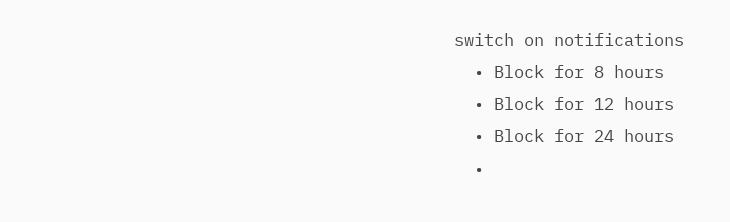switch on notifications
  • Block for 8 hours
  • Block for 12 hours
  • Block for 24 hours
  •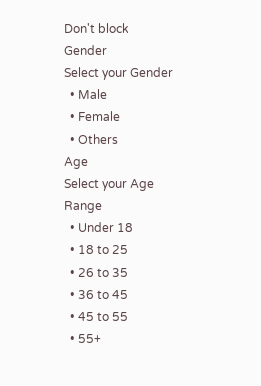Don't block
Gender
Select your Gender
  • Male
  • Female
  • Others
Age
Select your Age Range
  • Under 18
  • 18 to 25
  • 26 to 35
  • 36 to 45
  • 45 to 55
  • 55+